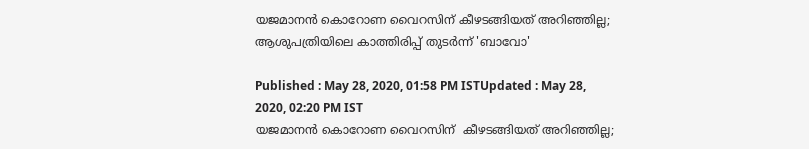യജമാനന്‍ കൊറോണ വൈറസിന് കീഴടങ്ങിയത് അറിഞ്ഞില്ല; ആശുപത്രിയിലെ കാത്തിരിപ്പ് തുടര്‍ന്ന് 'ബാവോ'

Published : May 28, 2020, 01:58 PM ISTUpdated : May 28, 2020, 02:20 PM IST
യജമാനന്‍ കൊറോണ വൈറസിന്  കീഴടങ്ങിയത് അറിഞ്ഞില്ല;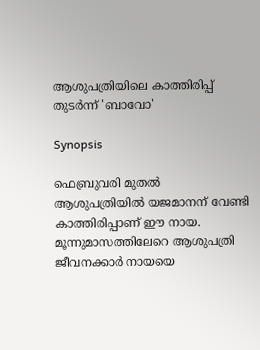ആശുപത്രിയിലെ കാത്തിരിപ്പ് തുടര്‍ന്ന് 'ബാവോ'

Synopsis

ഫെബ്രുവരി മുതല്‍ ആശുപത്രിയില്‍ യജമാനന് വേണ്ടി കാത്തിരിപ്പാണ് ഈ നായ. മൂന്നുമാസത്തിലേറെ ആശുപത്രി ജീവനക്കാര്‍ നായയെ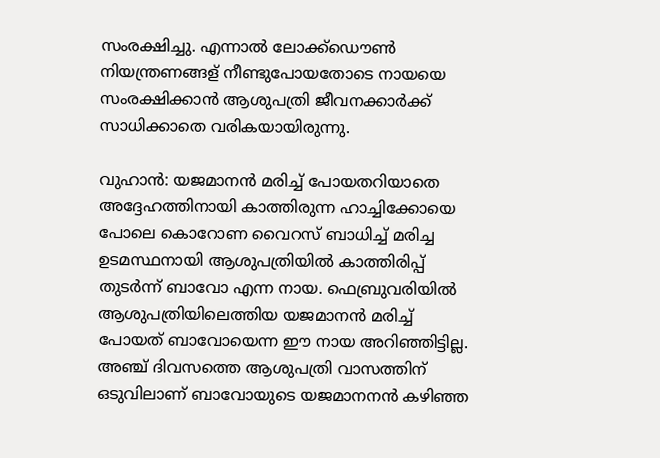സംരക്ഷിച്ചു. എന്നാല്‍ ലോക്ക്ഡൌണ്‍ നിയന്ത്രണങ്ങള് നീണ്ടുപോയതോടെ നായയെ സംരക്ഷിക്കാന്‍ ആശുപത്രി ജീവനക്കാര്‍ക്ക് സാധിക്കാതെ വരികയായിരുന്നു.

വുഹാന്‍: യജമാനന്‍ മരിച്ച് പോയതറിയാതെ അദ്ദേഹത്തിനായി കാത്തിരുന്ന ഹാച്ചിക്കോയെ പോലെ കൊറോണ വൈറസ് ബാധിച്ച് മരിച്ച ഉടമസ്ഥനായി ആശുപത്രിയില്‍ കാത്തിരിപ്പ് തുടര്‍ന്ന് ബാവോ എന്ന നായ. ഫെബ്രുവരിയില്‍ ആശുപത്രിയിലെത്തിയ യജമാനന്‍ മരിച്ച് പോയത് ബാവോയെന്ന ഈ നായ അറിഞ്ഞിട്ടില്ല. അഞ്ച് ദിവസത്തെ ആശുപത്രി വാസത്തിന് ഒടുവിലാണ് ബാവോയുടെ യജമാനനന്‍ കഴിഞ്ഞ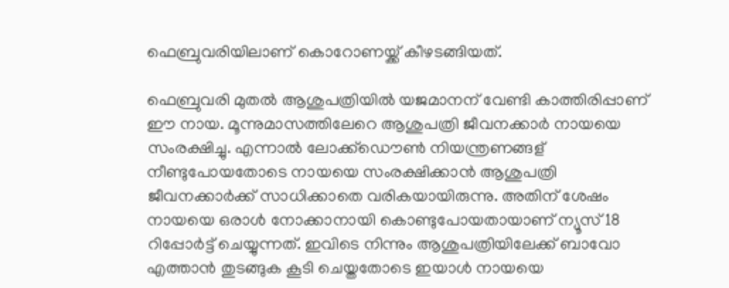ഫെബ്രുവരിയിലാണ് കൊറോണയ്ക്ക് കീഴടങ്ങിയത്.

ഫെബ്രുവരി മുതല്‍ ആശുപത്രിയില്‍ യജമാനന് വേണ്ടി കാത്തിരിപ്പാണ് ഈ നായ. മൂന്നുമാസത്തിലേറെ ആശുപത്രി ജീവനക്കാര്‍ നായയെ സംരക്ഷിച്ചു. എന്നാല്‍ ലോക്ക്ഡൌണ്‍ നിയന്ത്രണങ്ങള് നീണ്ടുപോയതോടെ നായയെ സംരക്ഷിക്കാന്‍ ആശുപത്രി ജീവനക്കാര്‍ക്ക് സാധിക്കാതെ വരികയായിരുന്നു. അതിന് ശേഷം നായയെ ഒരാള്‍ നോക്കാനായി കൊണ്ടുപോയതായാണ് ന്യൂസ് 18 റിപ്പോര്‍ട്ട് ചെയ്യുന്നത്. ഇവിടെ നിന്നും ആശുപത്രിയിലേക്ക് ബാവോ എത്താന്‍ തുടങ്ങുക കൂടി ചെയ്തതോടെ ഇയാള്‍ നായയെ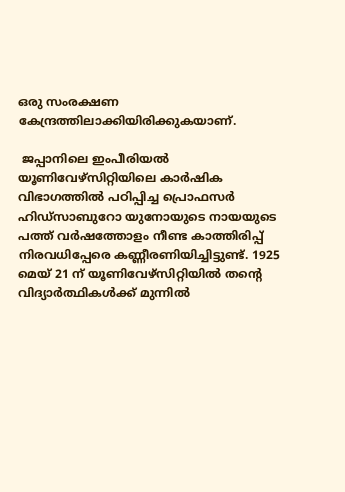ഒരു സംരക്ഷണ കേന്ദ്രത്തിലാക്കിയിരിക്കുകയാണ്.

 ജപ്പാനിലെ ഇംപീരിയൽ യൂണിവേഴ്‌സിറ്റിയിലെ കാർഷിക വിഭാഗത്തിൽ പഠിപ്പിച്ച പ്രൊഫസർ ഹിഡ്‌സാബുറോ യുനോയുടെ നായയുടെ പത്ത് വർഷത്തോളം നീണ്ട കാത്തിരിപ്പ് നിരവധിപ്പേരെ കണ്ണീരണിയിച്ചിട്ടുണ്ട്. 1925 മെയ് 21 ന് യൂണിവേഴ്സിറ്റിയിൽ തന്‍റെ വിദ്യാർത്ഥികൾക്ക് മുന്നില്‍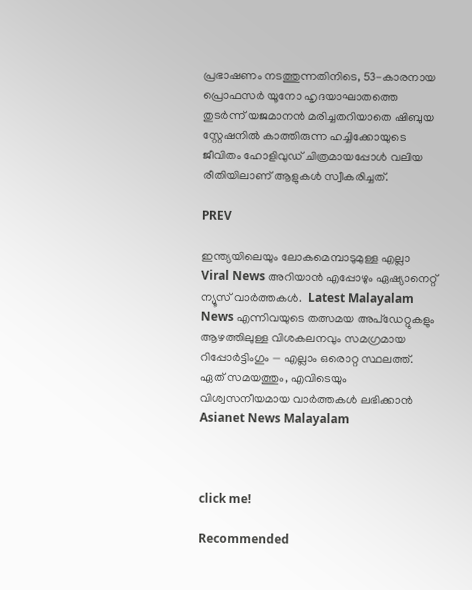പ്രഭാഷണം നടത്തുന്നതിനിടെ, 53-കാരനായ പ്രൊഫസർ യൂനോ ഹൃദയാഘാതത്തെ തുടർന്ന് യജമാനന്‍ മരിച്ചതറിയാതെ ഷിബുയ സ്റ്റേഷനില്‍ കാത്തിരുന്ന ഹച്ചിക്കോയുടെ ജീവിതം ഹോളിവുഡ് ചിത്രമായപ്പോള്‍ വലിയ രീതിയിലാണ് ആളുകള്‍ സ്വീകരിച്ചത്.

PREV

ഇന്ത്യയിലെയും ലോകമെമ്പാടുമുള്ള എല്ലാ Viral News അറിയാൻ എപ്പോഴും ഏഷ്യാനെറ്റ് ന്യൂസ് വാർത്തകൾ.  Latest Malayalam News എന്നിവയുടെ തത്സമയ അപ്‌ഡേറ്റുകളും ആഴത്തിലുള്ള വിശകലനവും സമഗ്രമായ റിപ്പോർട്ടിംഗും — എല്ലാം ഒരൊറ്റ സ്ഥലത്ത്. ഏത് സമയത്തും, എവിടെയും വിശ്വസനീയമായ വാർത്തകൾ ലഭിക്കാൻ Asianet News Malayalam



click me!

Recommended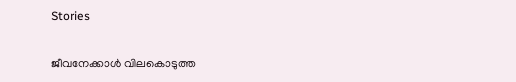Stories

ജീവനേക്കാൾ വിലകൊടുത്ത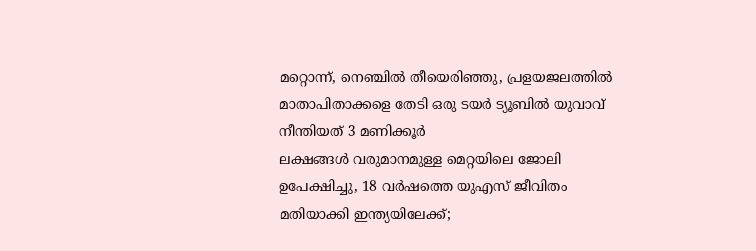മറ്റൊന്ന്, നെഞ്ചിൽ തീയെരിഞ്ഞു, പ്രളയജലത്തിൽ മാതാപിതാക്കളെ തേടി ഒരു ടയര്‍ ട്യൂബിൽ യുവാവ് നീന്തിയത് 3 മണിക്കൂര്‍
ലക്ഷങ്ങൾ വരുമാനമുള്ള മെറ്റയിലെ ജോലി ഉപേക്ഷിച്ചു, 18 വർഷത്തെ യുഎസ് ജീവിതം മതിയാക്കി ഇന്ത്യയിലേക്ക്;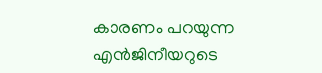കാരണം പറയുന്ന എൻജിനീയറുടെ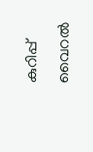കുറിപ്പ് വൈറൽ